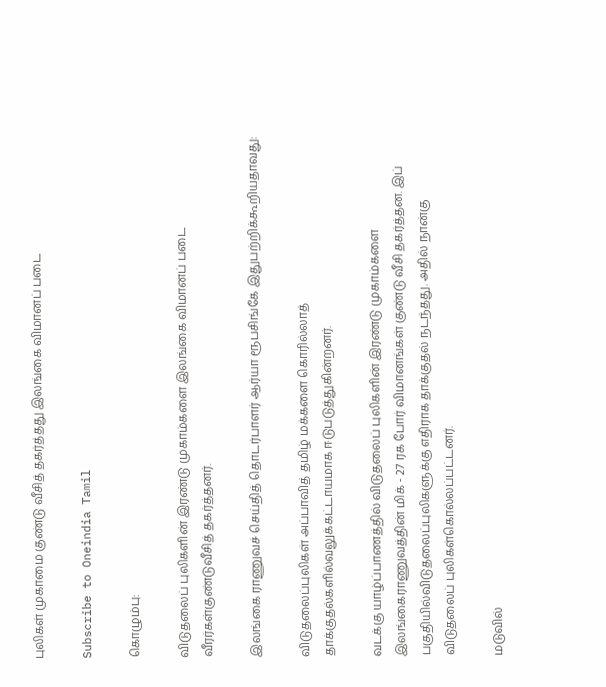புலிகள் முகாமை குண்டு வீசித் தகர்த்தது இலங்கை விமானப் படை

Subscribe to Oneindia Tamil

கொழும்பு:

விடுதலைப் புலிகளின் இரண்டு முகாம்களை இலங்கை விமானப் படை வீரர்கள்குண்டுவீசித் தகர்த்தனர்.

இலங்கை ராணுவச் செய்தித் தொடர்பாளர் ஆர்யா ரூபசிங்கே இதுபற்றிக்கூறியதாவது:

விடுதலைப்புலிகள் அப்பாவித் தமிழ் மக்களை கொரில்லாத் தாக்குதல்களில்வலுக்கட்டாயமாக ஈடுபடுத்துகின்றனர்.

வடக்கு யாழ்ப்பாணத்தில் விடுதலைப் புலிகளின் இரண்டு முகாம்களை இலங்கைராணுவத்தின் மிக் - 27 ரக போர் விமானங்கள் குண்டு வீசி தகர்த்தன. இப் பகுதியில்விடுதலைப்புலிகளுக்கு எதிராக தாக்குதல் நடந்தது. அதில் நான்கு விடுதலைப் புலிகள்கொல்லப்பட்டனர்.

மடுவில்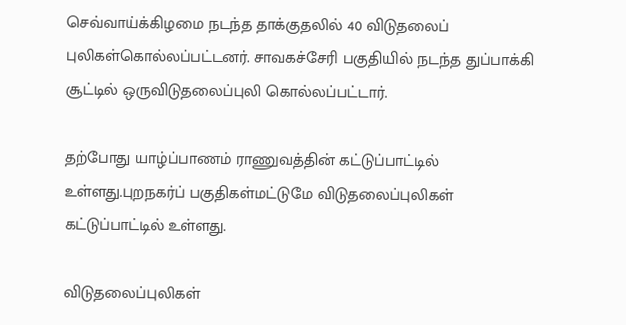செவ்வாய்க்கிழமை நடந்த தாக்குதலில் 40 விடுதலைப் புலிகள்கொல்லப்பட்டனர். சாவகச்சேரி பகுதியில் நடந்த துப்பாக்கி சூட்டில் ஒருவிடுதலைப்புலி கொல்லப்பட்டார்.

தற்போது யாழ்ப்பாணம் ராணுவத்தின் கட்டுப்பாட்டில் உள்ளது.புறநகர்ப் பகுதிகள்மட்டுமே விடுதலைப்புலிகள் கட்டுப்பாட்டில் உள்ளது.

விடுதலைப்புலிகள்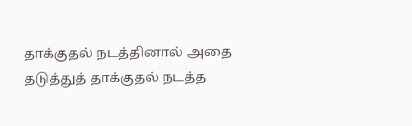தாக்குதல் நடத்தினால் அதை தடுத்துத் தாக்குதல் நடத்த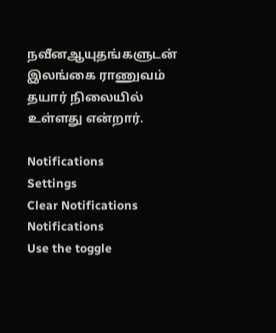நவீனஆயுதங்களுடன் இலங்கை ராணுவம் தயார் நிலையில் உள்ளது என்றார்.

Notifications
Settings
Clear Notifications
Notifications
Use the toggle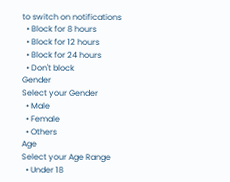to switch on notifications
  • Block for 8 hours
  • Block for 12 hours
  • Block for 24 hours
  • Don't block
Gender
Select your Gender
  • Male
  • Female
  • Others
Age
Select your Age Range
  • Under 18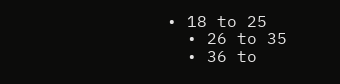• 18 to 25
  • 26 to 35
  • 36 to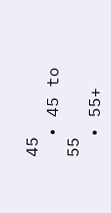45
  • 45 to 55
  • 55+